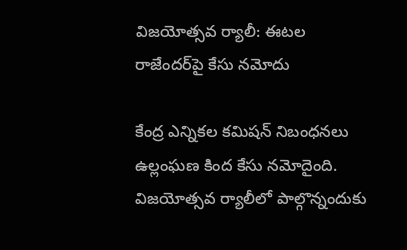విజయోత్సవ ర్యాలీ: ఈటల రాజేందర్‌పై కేసు నమోదు

కేంద్ర ఎన్నికల కమిషన్‌ నిబంధనలు ఉల్లంఘణ కింద కేసు నమోదైంది. విజయోత్సవ ర్యాలీలో పాల్గొన్నందుకు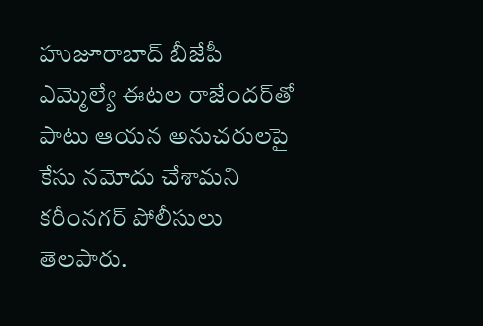హుజూరాబాద్‌ బీజేపీ ఎమ్మెల్యే ఈటల రాజేందర్‌తో పాటు ఆయన అనుచరులపై కేసు నమోదు చేశామని కరీంనగర్‌‌ పోలీసులు తెలపారు.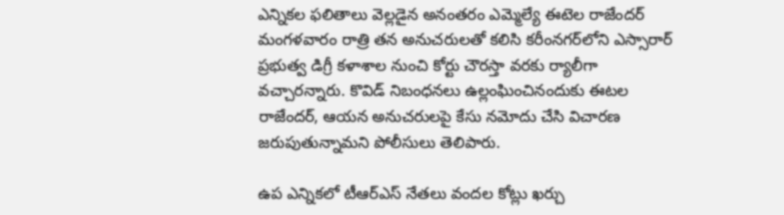ఎన్నికల ఫలితాలు వెల్లడైన అనంతరం ఎమ్మెల్యే ఈటెల రాజేందర్‌ మంగళవారం రాత్రి తన అనుచరులతో కలిసి కరీంనగర్‌లోని ఎస్సారార్‌ ప్రభుత్వ డిగ్రీ కళాశాల నుంచి కోర్టు చౌరస్తా వరకు ర్యాలీగా వచ్చారన్నారు. కొవిడ్‌ నిబంధనలు ఉల్లంఘించినందుకు ఈటల రాజేందర్‌, ఆయన అనుచరులపై కేసు నమోదు చేసి విచారణ జరుపుతున్నామని పోలీసులు తెలిపారు.

ఉప ఎన్నికలో టీఆర్‌ఎస్‌ నేతలు వందల కోట్లు ఖర్చు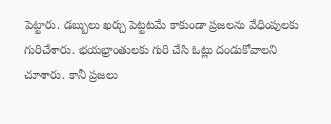పెట్టారు. డబ్బులు ఖర్చు పెట్టటమే కాకుండా ప్రజలను వేధింపులకు గురిచేశారు. భయభ్రాంతులకు గురి చేసి ఓట్లు దండుకోవాలని చూశారు. కానీ ప్రజలు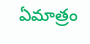ఏమాత్రం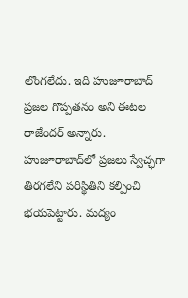లొంగలేదు. ఇది హుజూరాబాద్‌ ప్రజల గొప్పతనం అని ఈటల రాజేందర్ అన్నారు. హుజూరాబాద్‌లో ప్రజలు స్వేచ్ఛగా తిరగలేని పరిస్థితిని కల్పించి భయపెట్టారు. మద్యం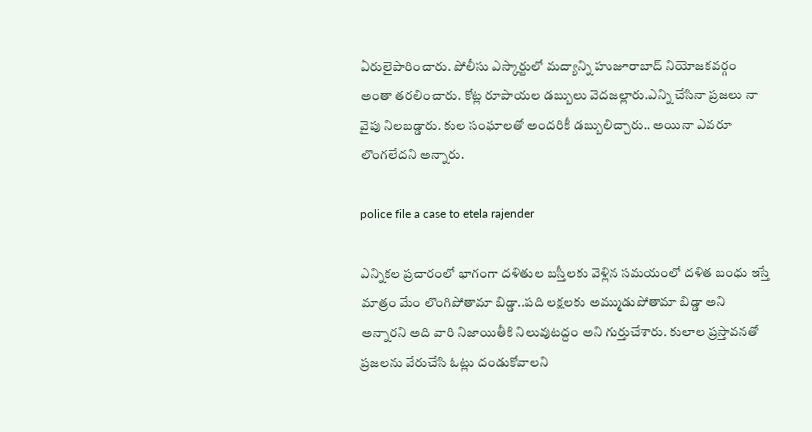ఏరులైపారించారు. పోలీసు ఎస్కార్టులో మద్యాన్ని హుజూరాబాద్ నియోజకవర్గం అంతా తరలించారు. కోట్ల రూపాయల డబ్బులు వెదజల్లారు.ఎన్ని చేసినా ప్రజలు నా వైపు నిలబడ్డారు. కుల సంఘాలతో అందరికీ డబ్బులిచ్చారు.. అయినా ఎవరూ లొంగలేదని అన్నారు.

police file a case to etela rajender

ఎన్నికల ప్రచారంలో భాగంగా దళితుల బస్తీలకు వెళ్లిన సమయంలో దళిత బంధు ఇస్తే మాత్రం మేం లొంగిపోతామా బిడ్డా..పది లక్షలకు అమ్ముడుపోతామా బిడ్డా అని అన్నారని అది వారి నిజాయితీకి నిలువుటద్దం అని గుర్తుచేశారు. కులాల ప్రస్తావనతో ప్రజలను వేరుచేసి ఓట్లు దండుకోవాలని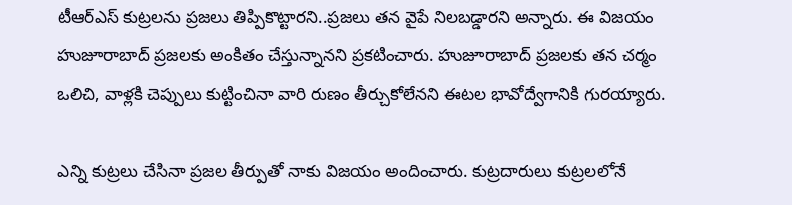టీఆర్ఎస్ కుట్రలను ప్రజలు తిప్పికొట్టారని..ప్రజలు తన వైపే నిలబడ్డారని అన్నారు. ఈ విజయం హుజూరాబాద్ ప్రజలకు అంకితం చేస్తున్నానని ప్రకటించారు. హుజూరాబాద్‌ ప్రజలకు తన చర్మం ఒలిచి, వాళ్లకి చెప్పులు కుట్టించినా వారి రుణం తీర్చుకోలేనని ఈటల భావోద్వేగానికి గురయ్యారు.

ఎన్ని కుట్రలు చేసినా ప్రజల తీర్పుతో నాకు విజయం అందించారు. కుట్రదారులు కుట్రలలోనే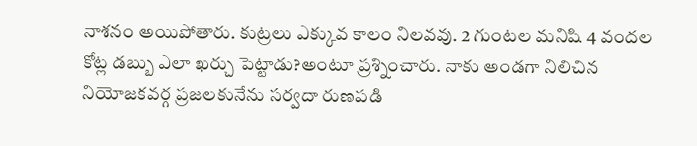నాశనం అయిపోతారు. కుట్రలు ఎక్కువ కాలం నిలవవు. 2 గుంటల మనిషి 4 వందల కోట్ల డబ్బు ఎలా ఖర్చు పెట్టాడు?అంటూ ప్రశ్నించారు. నాకు అండగా నిలిచిన నియోజకవర్గ ప్రజలకునేను సర్వదా రుణపడి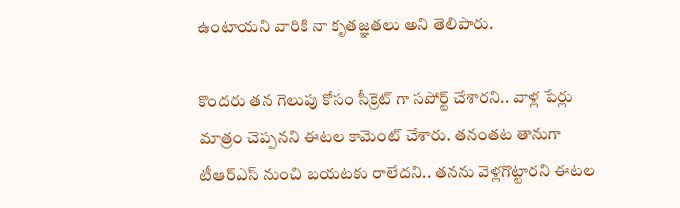ఉంటాయని వారికి నా కృతజ్ఞతలు అని తెలిపారు.

కొందరు తన గెలుపు కోసం సీక్రెట్ గా సపోర్ట్ చేశారని.. వాళ్ల పేర్లు మాత్రం చెప్పనని ఈటల కామెంట్ చేశారు. తనంతట తానుగా టీఆర్ఎస్ నుంచి బయటకు రాలేదని.. తనను వెళ్లగొట్టారని ఈటల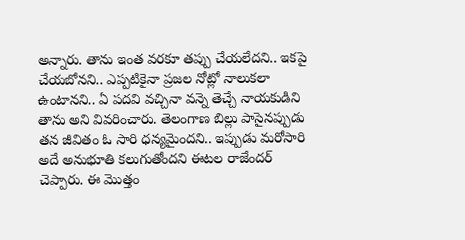అన్నారు. తాను ఇంత వరకూ తప్పు చేయలేదని.. ఇకపై చేయబోనని.. ఎప్పటికైనా ప్రజల నోట్లో నాలుకలా ఉంటానని.. ఏ పదవి వచ్చినా వన్నె తెచ్చే నాయకుడిని తాను అని వివరించారు. తెలంగాణ బిల్లు పాసైనప్పుడు తన జీవితం ఓ సారి ధన్యమైందని.. ఇప్పుడు మరోసారి అదే అనుభూతి కలుగుతోందని ఈటల రాజేందర్ చెప్పారు. ఈ మొత్తం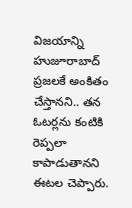విజయాన్ని హుజూరాబాద్ ప్రజలకే అంకితం చేస్తానని.. తన ఓటర్లను కంటికి రెప్పలా కాపాడుతానని ఈటల చెప్పారు.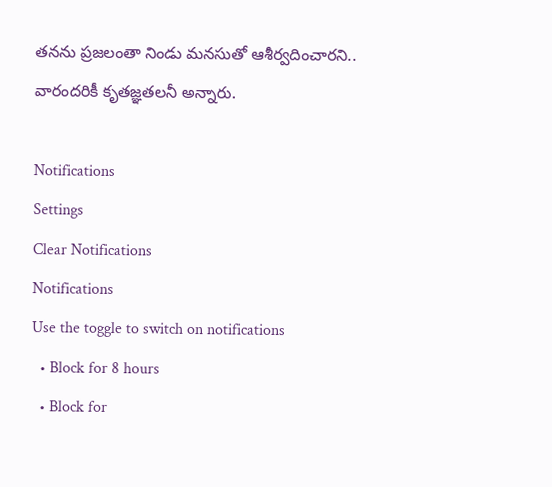తనను ప్రజలంతా నిండు మనసుతో ఆశీర్వదించారని.. వారందరికీ కృతజ్ఞతలనీ అన్నారు.

Notifications
Settings
Clear Notifications
Notifications
Use the toggle to switch on notifications
  • Block for 8 hours
  • Block for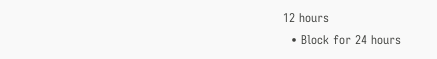12 hours
  • Block for 24 hours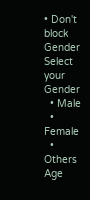• Don't block
Gender
Select your Gender
  • Male
  • Female
  • Others
Age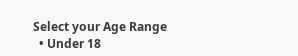Select your Age Range
  • Under 18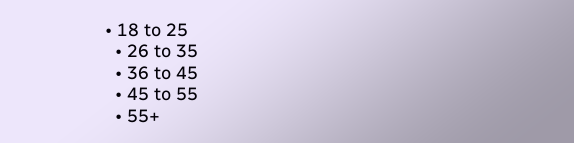• 18 to 25
  • 26 to 35
  • 36 to 45
  • 45 to 55
  • 55+